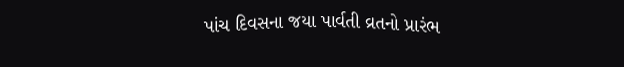પાંચ દિવસના જયા પાર્વતી વ્રતનો પ્રારંભ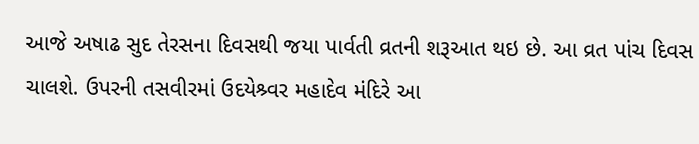આજે અષાઢ સુદ તેરસના દિવસથી જયા પાર્વતી વ્રતની શરૂઆત થઇ છે. આ વ્રત પાંચ દિવસ ચાલશે. ઉપરની તસવીરમાં ઉદયેશ્ર્વર મહાદેવ મંદિરે આ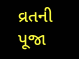વ્રતની પૂજા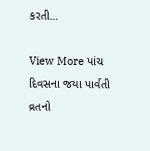કરતી…

View More પાંચ દિવસના જયા પાર્વતી વ્રતનો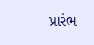પ્રારંભ